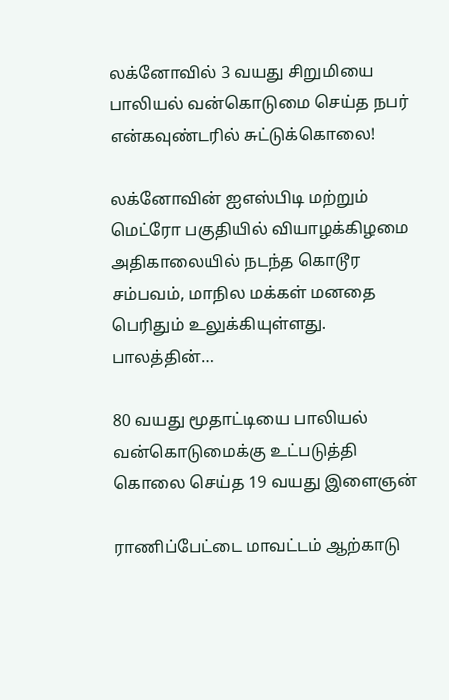லக்னோவில் 3 வயது சிறுமியை பாலியல் வன்கொடுமை செய்த நபர் என்கவுண்டரில் சுட்டுக்கொலை!

லக்னோவின் ஐஎஸ்பிடி மற்றும் மெட்ரோ பகுதியில் வியாழக்கிழமை அதிகாலையில் நடந்த கொடூர சம்பவம், மாநில மக்கள் மனதை பெரிதும் உலுக்கியுள்ளது. பாலத்தின்…

80 வயது மூதாட்டியை பாலியல் வன்கொடுமைக்கு உட்படுத்தி கொலை செய்த 19 வயது இளைஞன்

ராணிப்பேட்டை மாவட்டம் ஆற்காடு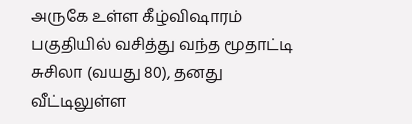அருகே உள்ள கீழ்விஷாரம் பகுதியில் வசித்து வந்த மூதாட்டி சுசிலா (வயது 80), தனது வீட்டிலுள்ள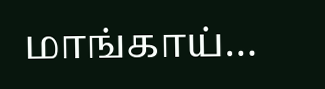மாங்காய்…